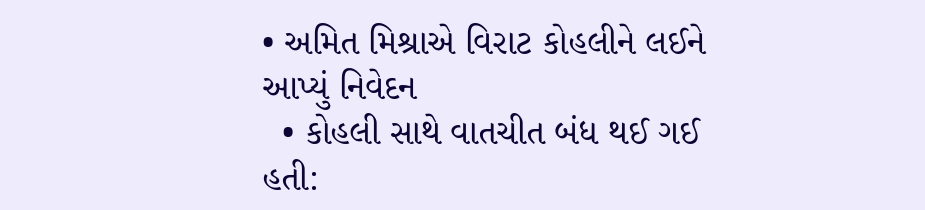• અમિત મિશ્રાએ વિરાટ કોહલીને લઈને આપ્યું નિવેદન
  • કોહલી સાથે વાતચીત બંધ થઈ ગઈ હતી: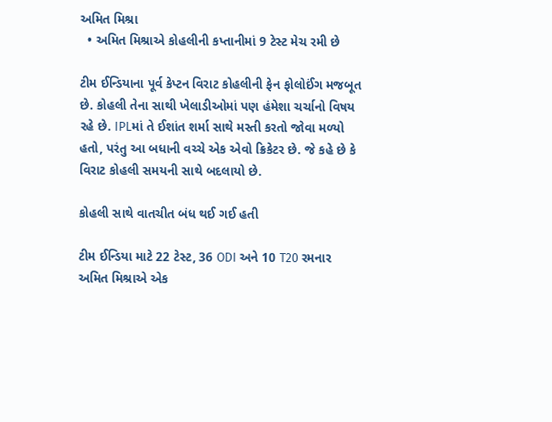અમિત મિશ્રા
  • અમિત મિશ્રાએ કોહલીની કપ્તાનીમાં 9 ટેસ્ટ મેચ રમી છે

ટીમ ઈન્ડિયાના પૂર્વ કેપ્ટન વિરાટ કોહલીની ફેન ફોલોઈંગ મજબૂત છે. કોહલી તેના સાથી ખેલાડીઓમાં પણ હંમેશા ચર્ચાનો વિષય રહે છે. IPLમાં તે ઈશાંત શર્મા સાથે મસ્તી કરતો જોવા મળ્યો હતો, પરંતુ આ બધાની વચ્ચે એક એવો ક્રિકેટર છે. જે કહે છે કે વિરાટ કોહલી સમયની સાથે બદલાયો છે.

કોહલી સાથે વાતચીત બંધ થઈ ગઈ હતી

ટીમ ઈન્ડિયા માટે 22 ટેસ્ટ, 36 ODI અને 10 T20 રમનાર અમિત મિશ્રાએ એક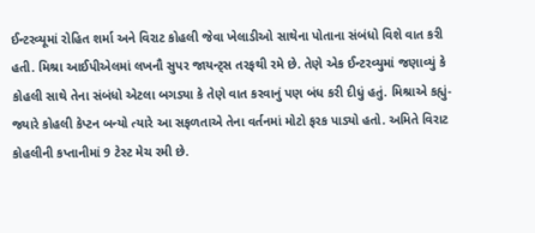ઈન્ટરવ્યૂમાં રોહિત શર્મા અને વિરાટ કોહલી જેવા ખેલાડીઓ સાથેના પોતાના સંબંધો વિશે વાત કરી હતી. મિશ્રા આઈપીએલમાં લખનૌ સુપર જાયન્ટ્સ તરફથી રમે છે. તેણે એક ઈન્ટરવ્યુમાં જણાવ્યું કે કોહલી સાથે તેના સંબંધો એટલા બગડ્યા કે તેણે વાત કરવાનું પણ બંધ કરી દીધું હતું. મિશ્રાએ કહ્યું- જ્યારે કોહલી કેપ્ટન બન્યો ત્યારે આ સફળતાએ તેના વર્તનમાં મોટો ફરક પાડ્યો હતો. અમિતે વિરાટ કોહલીની કપ્તાનીમાં 9 ટેસ્ટ મેચ રમી છે.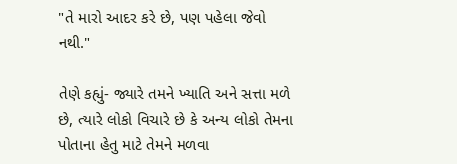"તે મારો આદર કરે છે, પણ પહેલા જેવો નથી."

તેણે કહ્યું- જ્યારે તમને ખ્યાતિ અને સત્તા મળે છે, ત્યારે લોકો વિચારે છે કે અન્ય લોકો તેમના પોતાના હેતુ માટે તેમને મળવા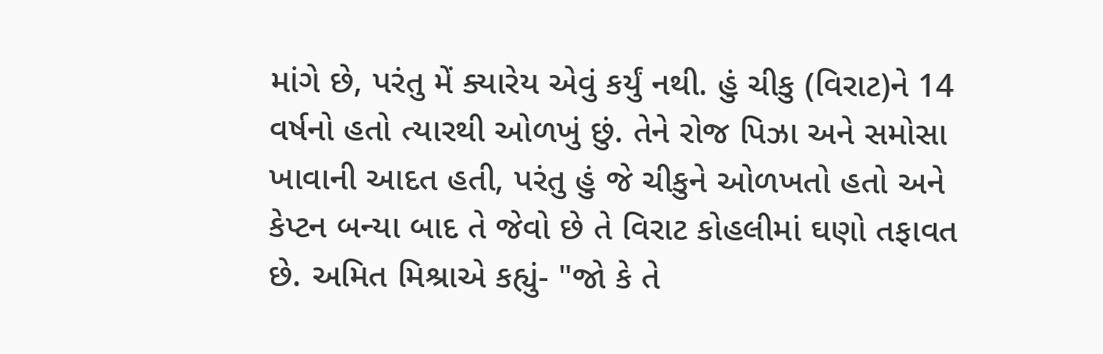માંગે છે, પરંતુ મેં ક્યારેય એવું કર્યું નથી. હું ચીકુ (વિરાટ)ને 14 વર્ષનો હતો ત્યારથી ઓળખું છું. તેને રોજ પિઝા અને સમોસા ખાવાની આદત હતી, પરંતુ હું જે ચીકુને ઓળખતો હતો અને કેપ્ટન બન્યા બાદ તે જેવો છે તે વિરાટ કોહલીમાં ઘણો તફાવત છે. અમિત મિશ્રાએ કહ્યું- "જો કે તે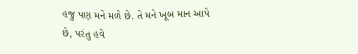હજુ પણ મને મળે છે. તે મને ખૂબ માન આપે છે, પરંતુ હવે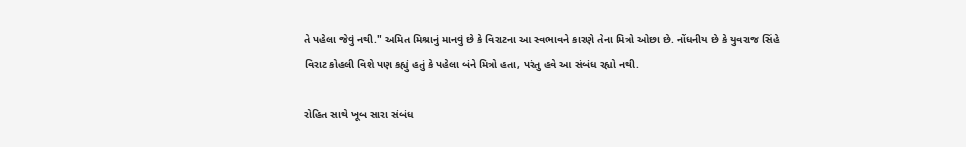તે પહેલા જેવું નથી." અમિત મિશ્રાનું માનવું છે કે વિરાટના આ સ્વભાવને કારણે તેના મિત્રો ઓછા છે. નોંધનીય છે કે યુવરાજ સિંહે વિરાટ કોહલી વિશે પણ કહ્યું હતું કે પહેલા બંને મિત્રો હતા, પરંતુ હવે આ સંબંધ રહ્યો નથી.

રોહિત સાથે ખૂબ સારા સંબંધ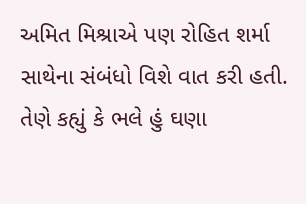અમિત મિશ્રાએ પણ રોહિત શર્મા સાથેના સંબંધો વિશે વાત કરી હતી. તેણે કહ્યું કે ભલે હું ઘણા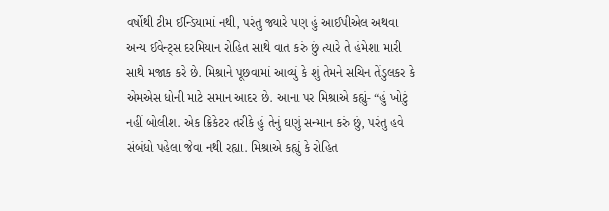વર્ષોથી ટીમ ઈન્ડિયામાં નથી, પરંતુ જ્યારે પણ હું આઈપીએલ અથવા અન્ય ઈવેન્ટ્સ દરમિયાન રોહિત સાથે વાત કરું છું ત્યારે તે હંમેશા મારી સાથે મજાક કરે છે. મિશ્રાને પૂછવામાં આવ્યું કે શું તેમને સચિન તેંડુલકર કે એમએસ ધોની માટે સમાન આદર છે. આના પર મિશ્રાએ કહ્યું- “હું ખોટું નહીં બોલીશ. એક ક્રિકેટર તરીકે હું તેનું ઘણું સન્માન કરું છું, પરંતુ હવે સંબંધો પહેલા જેવા નથી રહ્યા. મિશ્રાએ કહ્યું કે રોહિત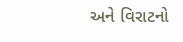અને વિરાટનો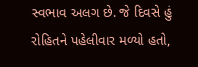સ્વભાવ અલગ છે. જે દિવસે હું રોહિતને પહેલીવાર મળ્યો હતો,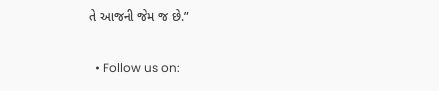તે આજની જેમ જ છે.”

  • Follow us on: